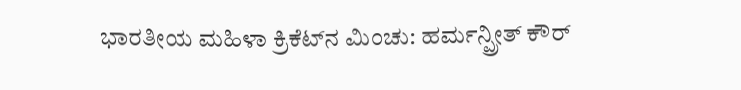ಭಾರತೀಯ ಮಹಿಳಾ ಕ್ರಿಕೆಟ್‌ನ ಮಿಂಚು: ಹರ್ಮನ್ಪ್ರೀತ್ ಕೌರ್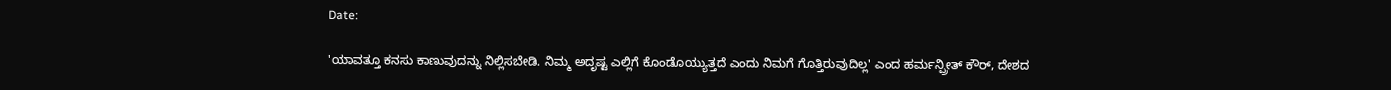Date:

'ಯಾವತ್ತೂ ಕನಸು ಕಾಣುವುದನ್ನು ನಿಲ್ಲಿಸಬೇಡಿ. ನಿಮ್ಮ ಅದೃಷ್ಟ ಎಲ್ಲಿಗೆ ಕೊಂಡೊಯ್ಯುತ್ತದೆ ಎಂದು ನಿಮಗೆ ಗೊತ್ತಿರುವುದಿಲ್ಲ' ಎಂದ ಹರ್ಮನ್ಪ್ರೀತ್ ಕೌರ್, ದೇಶದ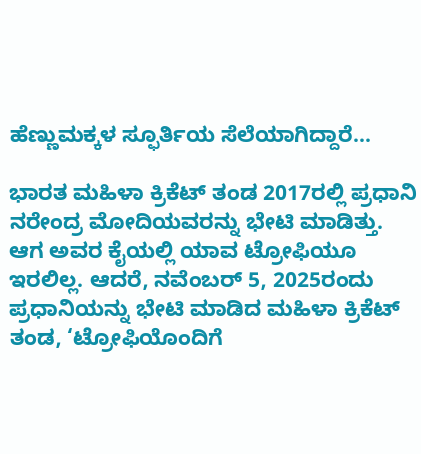ಹೆಣ್ಣುಮಕ್ಕಳ ಸ್ಫೂರ್ತಿಯ ಸೆಲೆಯಾಗಿದ್ದಾರೆ...

ಭಾರತ ಮಹಿಳಾ ಕ್ರಿಕೆಟ್ ತಂಡ 2017ರಲ್ಲಿ ಪ್ರಧಾನಿ ನರೇಂದ್ರ ಮೋದಿಯವರನ್ನು ಭೇಟಿ ಮಾಡಿತ್ತು. ಆಗ ಅವರ ಕೈಯಲ್ಲಿ ಯಾವ ಟ್ರೋಫಿಯೂ ಇರಲಿಲ್ಲ. ಆದರೆ, ನವೆಂಬರ್ 5, 2025ರಂದು ಪ್ರಧಾನಿಯನ್ನು ಭೇಟಿ ಮಾಡಿದ ಮಹಿಳಾ ಕ್ರಿಕೆಟ್ ತಂಡ, ‘ಟ್ರೋಫಿಯೊಂದಿಗೆ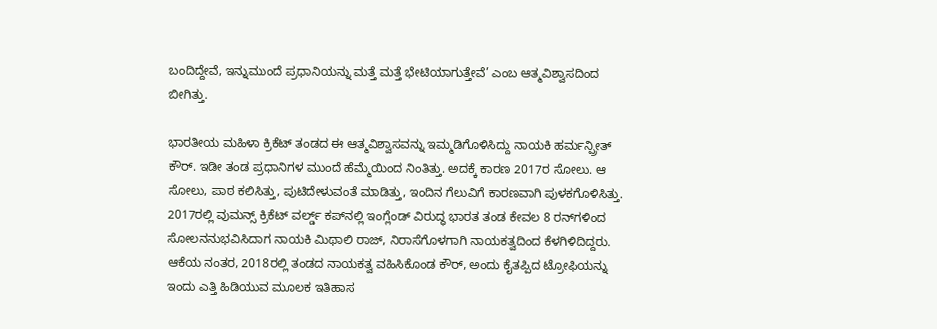ಬಂದಿದ್ದೇವೆ, ಇನ್ನುಮುಂದೆ ಪ್ರಧಾನಿಯನ್ನು ಮತ್ತೆ ಮತ್ತೆ ಭೇಟಿಯಾಗುತ್ತೇವೆ’ ಎಂಬ ಆತ್ಮವಿಶ್ವಾಸದಿಂದ ಬೀಗಿತ್ತು.

ಭಾರತೀಯ ಮಹಿಳಾ ಕ್ರಿಕೆಟ್ ತಂಡದ ಈ ಆತ್ಮವಿಶ್ವಾಸವನ್ನು ಇಮ್ಮಡಿಗೊಳಿಸಿದ್ದು ನಾಯಕಿ ಹರ್ಮನ್ಪ್ರೀತ್ ಕೌರ್. ಇಡೀ ತಂಡ ಪ್ರಧಾನಿಗಳ ಮುಂದೆ ಹೆಮ್ಮೆಯಿಂದ ನಿಂತಿತ್ತು. ಅದಕ್ಕೆ ಕಾರಣ 2017ರ ಸೋಲು. ಆ ಸೋಲು, ಪಾಠ ಕಲಿಸಿತ್ತು, ಪುಟಿದೇಳುವಂತೆ ಮಾಡಿತ್ತು, ಇಂದಿನ ಗೆಲುವಿಗೆ ಕಾರಣವಾಗಿ ಪುಳಕಗೊಳಿಸಿತ್ತು. 2017ರಲ್ಲಿ ವುಮನ್ಸ್ ಕ್ರಿಕೆಟ್ ವರ್ಲ್ಡ್ ಕಪ್‌ನಲ್ಲಿ ಇಂಗ್ಲೆಂಡ್ ವಿರುದ್ಧ ಭಾರತ ತಂಡ ಕೇವಲ 8 ರನ್‌ಗಳಿಂದ ಸೋಲನನುಭವಿಸಿದಾಗ ನಾಯಕಿ ಮಿಥಾಲಿ ರಾಜ್, ನಿರಾಸೆಗೊಳಗಾಗಿ ನಾಯಕತ್ವದಿಂದ ಕೆಳಗಿಳಿದಿದ್ದರು. ಆಕೆಯ ನಂತರ, 2018ರಲ್ಲಿ ತಂಡದ ನಾಯಕತ್ವ ವಹಿಸಿಕೊಂಡ ಕೌರ್, ಅಂದು ಕೈತಪ್ಪಿದ ಟ್ರೋಫಿಯನ್ನು ಇಂದು ಎತ್ತಿ ಹಿಡಿಯುವ ಮೂಲಕ ಇತಿಹಾಸ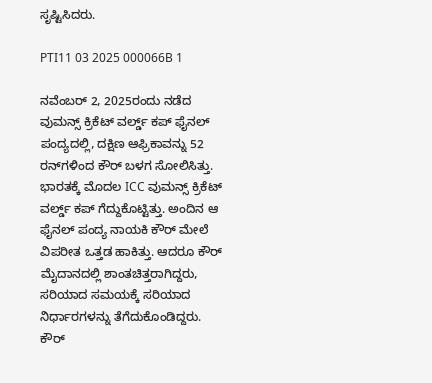ಸೃಷ್ಟಿಸಿದರು.

PTI11 03 2025 000066B 1

ನವೆಂಬರ್ 2, 2025ರಂದು ನಡೆದ ವುಮನ್ಸ್ ಕ್ರಿಕೆಟ್ ವರ್ಲ್ಡ್ ಕಪ್ ಫೈನಲ್ ಪಂದ್ಯದಲ್ಲಿ, ದಕ್ಷಿಣ ಆಫ್ರಿಕಾವನ್ನು 52 ರನ್‌ಗಳಿಂದ ಕೌರ್ ಬಳಗ ಸೋಲಿಸಿತ್ತು. ಭಾರತಕ್ಕೆ ಮೊದಲ ICC ವುಮನ್ಸ್ ಕ್ರಿಕೆಟ್ ವರ್ಲ್ಡ್ ಕಪ್ ಗೆದ್ದುಕೊಟ್ಟಿತ್ತು. ಅಂದಿನ ಆ ಫೈನಲ್ ಪಂದ್ಯ ನಾಯಕಿ ಕೌರ್ ಮೇಲೆ ವಿಪರೀತ ಒತ್ತಡ ಹಾಕಿತ್ತು. ಆದರೂ ಕೌರ್ ಮೈದಾನದಲ್ಲಿ ಶಾಂತಚಿತ್ತರಾಗಿದ್ದರು, ಸರಿಯಾದ ಸಮಯಕ್ಕೆ ಸರಿಯಾದ ನಿರ್ಧಾರಗಳನ್ನು ತೆಗೆದುಕೊಂಡಿದ್ದರು. ಕೌರ್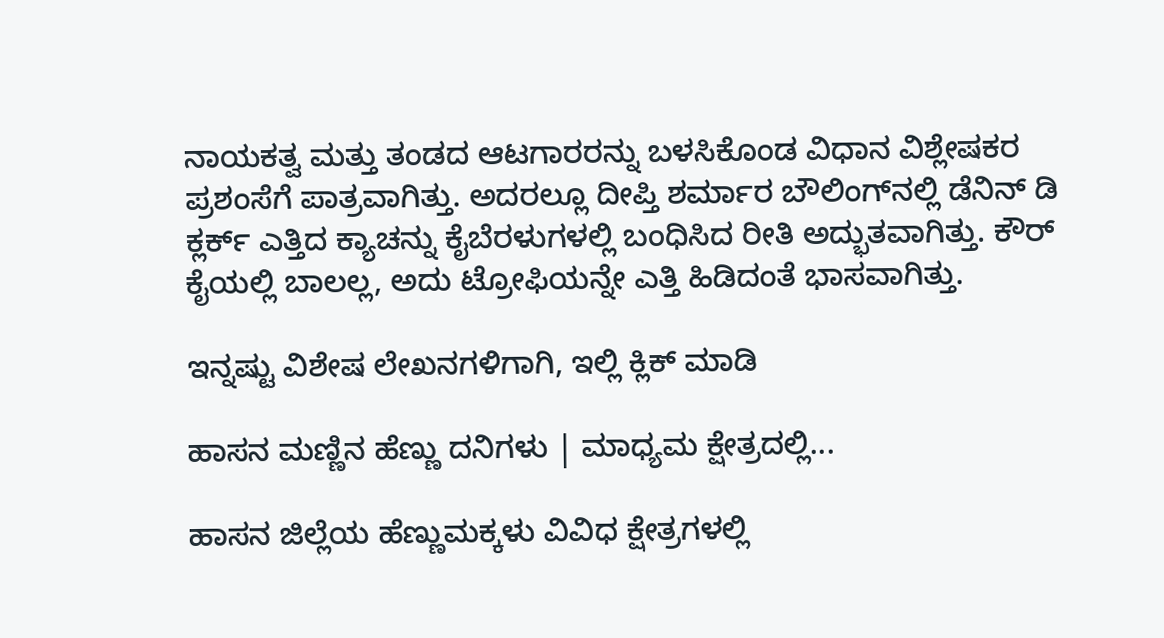ನಾಯಕತ್ವ ಮತ್ತು ತಂಡದ ಆಟಗಾರರನ್ನು ಬಳಸಿಕೊಂಡ ವಿಧಾನ ವಿಶ್ಲೇಷಕರ ಪ್ರಶಂಸೆಗೆ ಪಾತ್ರವಾಗಿತ್ತು. ಅದರಲ್ಲೂ ದೀಪ್ತಿ ಶರ್ಮಾರ ಬೌಲಿಂಗ್‌ನಲ್ಲಿ ಡೆನಿನ್ ಡಿ ಕ್ಲರ್ಕ್ ಎತ್ತಿದ ಕ್ಯಾಚನ್ನು ಕೈಬೆರಳುಗಳಲ್ಲಿ ಬಂಧಿಸಿದ ರೀತಿ ಅದ್ಭುತವಾಗಿತ್ತು. ಕೌರ್ ಕೈಯಲ್ಲಿ ಬಾಲಲ್ಲ, ಅದು ಟ್ರೋಫಿಯನ್ನೇ ಎತ್ತಿ ಹಿಡಿದಂತೆ ಭಾಸವಾಗಿತ್ತು.

ಇನ್ನಷ್ಟು ವಿಶೇಷ ಲೇಖನಗಳಿಗಾಗಿ, ಇಲ್ಲಿ ಕ್ಲಿಕ್ ಮಾಡಿ

ಹಾಸನ ಮಣ್ಣಿನ ಹೆಣ್ಣು ದನಿಗಳು | ಮಾಧ್ಯಮ ಕ್ಷೇತ್ರದಲ್ಲಿ...

ಹಾಸನ ಜಿಲ್ಲೆಯ ಹೆಣ್ಣುಮಕ್ಕಳು ವಿವಿಧ ಕ್ಷೇತ್ರಗಳಲ್ಲಿ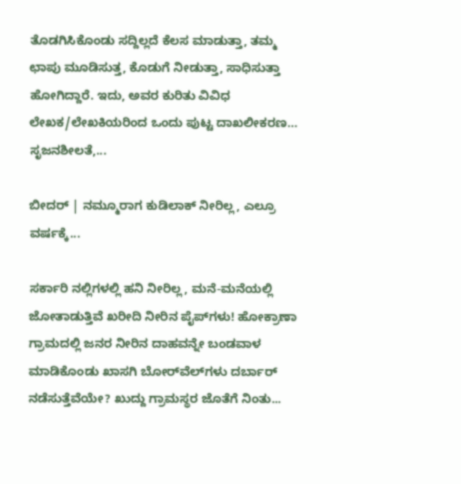ತೊಡಗಿಸಿಕೊಂಡು ಸದ್ದಿಲ್ಲದೆ ಕೆಲಸ ಮಾಡುತ್ತಾ, ತಮ್ಮ ಛಾಪು ಮೂಡಿಸುತ್ತ, ಕೊಡುಗೆ ನೀಡುತ್ತಾ, ಸಾಧಿಸುತ್ತಾ ಹೋಗಿದ್ದಾರೆ. ಇದು, ಅವರ ಕುರಿತು ವಿವಿಧ ಲೇಖಕ/ಲೇಖಕಿಯರಿಂದ ಒಂದು ಪುಟ್ಟ ದಾಖಲೀಕರಣ… ಸೃಜನಶೀಲತೆ,...

ಬೀದರ್ | ನಮ್ಮೂರಾಗ ಕುಡಿಲಾಕ್ ನೀರಿಲ್ಲ, ಎಲ್ರೂ ವರ್ಷಕ್ಕೆ...

ಸರ್ಕಾರಿ ನಲ್ಲಿಗಳಲ್ಲಿ ಹನಿ ನೀರಿಲ್ಲ, ಮನೆ-ಮನೆಯಲ್ಲಿ ಜೋತಾಡುತ್ತಿವೆ ಖರೀದಿ ನೀರಿನ ಪೈಪ್‌ಗಳು! ಹೋಕ್ರಾಣಾ ಗ್ರಾಮದಲ್ಲಿ ಜನರ ನೀರಿನ ದಾಹವನ್ನೇ ಬಂಡವಾಳ ಮಾಡಿಕೊಂಡು ಖಾಸಗಿ ಬೋರ್‌ವೆಲ್‌ಗಳು ದರ್ಬಾರ್‌ ನಡೆಸುತ್ತೆವೆಯೇ? ಖುದ್ದು ಗ್ರಾಮಸ್ಥರ ಜೊತೆಗೆ ನಿಂತು...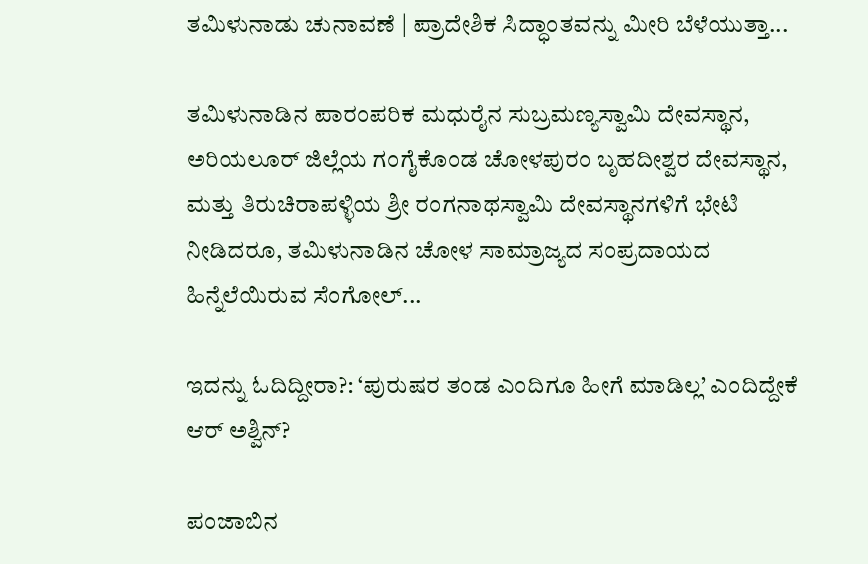ತಮಿಳುನಾಡು ಚುನಾವಣೆ | ಪ್ರಾದೇಶಿಕ ಸಿದ್ಧಾಂತವನ್ನು ಮೀರಿ ಬೆಳೆಯುತ್ತಾ...

ತಮಿಳುನಾಡಿನ ಪಾರಂಪರಿಕ ಮಧುರೈನ ಸುಬ್ರಮಣ್ಯಸ್ವಾಮಿ ದೇವಸ್ಥಾನ, ಅರಿಯಲೂರ್ ಜಿಲ್ಲೆಯ ಗಂಗೈಕೊಂಡ ಚೋಳಪುರಂ ಬೃಹದೀಶ್ವರ ದೇವಸ್ಥಾನ, ಮತ್ತು ತಿರುಚಿರಾಪಳ್ಳಿಯ ಶ್ರೀ ರಂಗನಾಥಸ್ವಾಮಿ ದೇವಸ್ಥಾನಗಳಿಗೆ ಭೇಟಿ ನೀಡಿದರೂ, ತಮಿಳುನಾಡಿನ ಚೋಳ ಸಾಮ್ರಾಜ್ಯದ ಸಂಪ್ರದಾಯದ ಹಿನ್ನೆಲೆಯಿರುವ ಸೆಂಗೋಲ್...

ಇದನ್ನು ಓದಿದ್ದೀರಾ?: ‘ಪುರುಷರ ತಂಡ ಎಂದಿಗೂ ಹೀಗೆ ಮಾಡಿಲ್ಲ’ ಎಂದಿದ್ದೇಕೆ ಆರ್ ಅಶ್ವಿನ್?

ಪಂಜಾಬಿನ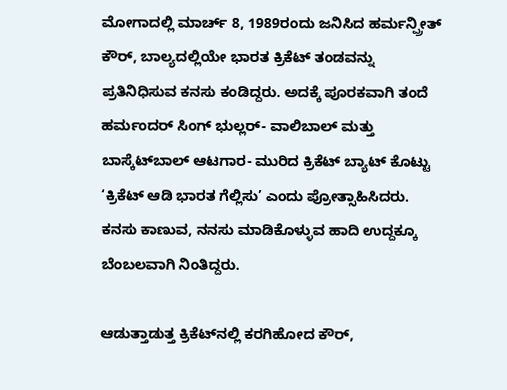ಮೋಗಾದಲ್ಲಿ ಮಾರ್ಚ್ 8, 1989ರಂದು ಜನಿಸಿದ ಹರ್ಮನ್ಪ್ರೀತ್ ಕೌರ್, ಬಾಲ್ಯದಲ್ಲಿಯೇ ಭಾರತ ಕ್ರಿಕೆಟ್ ತಂಡವನ್ನು ಪ್ರತಿನಿಧಿಸುವ ಕನಸು ಕಂಡಿದ್ದರು. ಅದಕ್ಕೆ ಪೂರಕವಾಗಿ ತಂದೆ ಹರ್ಮಂದರ್ ಸಿಂಗ್ ಭುಲ್ಲರ್- ವಾಲಿಬಾಲ್ ಮತ್ತು ಬಾಸ್ಕೆಟ್‌ಬಾಲ್ ಆಟಗಾರ- ಮುರಿದ ಕ್ರಿಕೆಟ್ ಬ್ಯಾಟ್ ಕೊಟ್ಟು ‘ಕ್ರಿಕೆಟ್ ಆಡಿ ಭಾರತ ಗೆಲ್ಲಿಸು’ ಎಂದು ಪ್ರೋತ್ಸಾಹಿಸಿದರು. ಕನಸು ಕಾಣುವ, ನನಸು ಮಾಡಿಕೊಳ್ಳುವ ಹಾದಿ ಉದ್ದಕ್ಕೂ ಬೆಂಬಲವಾಗಿ ನಿಂತಿದ್ದರು.

ಆಡುತ್ತಾಡುತ್ತ ಕ್ರಿಕೆಟ್‌ನಲ್ಲಿ ಕರಗಿಹೋದ ಕೌರ್,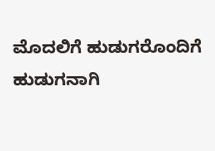ಮೊದಲಿಗೆ ಹುಡುಗರೊಂದಿಗೆ ಹುಡುಗನಾಗಿ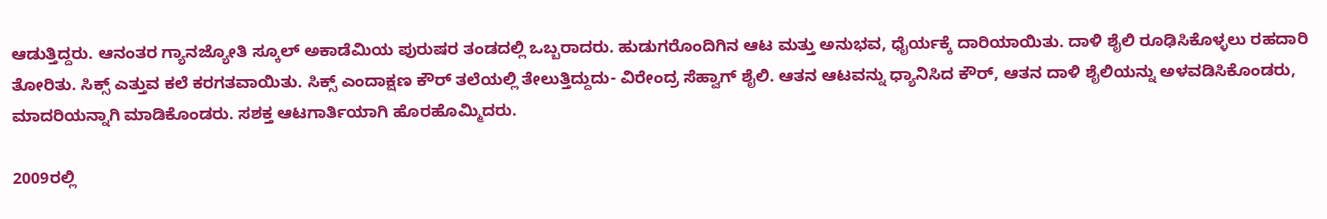ಆಡುತ್ತಿದ್ದರು. ಆನಂತರ ಗ್ಯಾನಜ್ಯೋತಿ ಸ್ಕೂಲ್ ಅಕಾಡೆಮಿಯ ಪುರುಷರ ತಂಡದಲ್ಲಿ ಒಬ್ಬರಾದರು. ಹುಡುಗರೊಂದಿಗಿನ ಆಟ ಮತ್ತು ಅನುಭವ, ಧೈರ್ಯಕ್ಕೆ ದಾರಿಯಾಯಿತು. ದಾಳಿ ಶೈಲಿ ರೂಢಿಸಿಕೊಳ್ಳಲು ರಹದಾರಿ ತೋರಿತು. ಸಿಕ್ಸ್ ಎತ್ತುವ ಕಲೆ ಕರಗತವಾಯಿತು. ಸಿಕ್ಸ್ ಎಂದಾಕ್ಷಣ ಕೌರ್ ತಲೆಯಲ್ಲಿ ತೇಲುತ್ತಿದ್ದುದು- ವಿರೇಂದ್ರ ಸೆಹ್ವಾಗ್ ಶೈಲಿ. ಆತನ ಆಟವನ್ನು ಧ್ಯಾನಿಸಿದ ಕೌರ್, ಆತನ ದಾಳಿ ಶೈಲಿಯನ್ನು ಅಳವಡಿಸಿಕೊಂಡರು, ಮಾದರಿಯನ್ನಾಗಿ ಮಾಡಿಕೊಂಡರು. ಸಶಕ್ತ ಆಟಗಾರ್ತಿಯಾಗಿ ಹೊರಹೊಮ್ಮಿದರು.

2009ರಲ್ಲಿ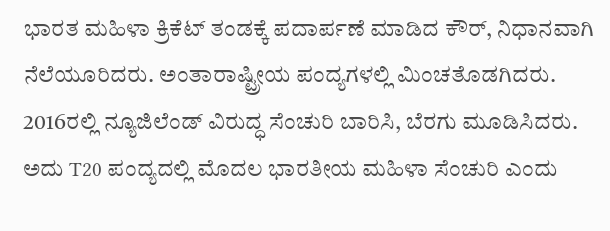ಭಾರತ ಮಹಿಳಾ ಕ್ರಿಕೆಟ್ ತಂಡಕ್ಕೆ ಪದಾರ್ಪಣೆ ಮಾಡಿದ ಕೌರ್, ನಿಧಾನವಾಗಿ ನೆಲೆಯೂರಿದರು. ಅಂತಾರಾಷ್ಟ್ರೀಯ ಪಂದ್ಯಗಳಲ್ಲಿ ಮಿಂಚತೊಡಗಿದರು. 2016ರಲ್ಲಿ ನ್ಯೂಜಿಲೆಂಡ್ ವಿರುದ್ಧ ಸೆಂಚುರಿ ಬಾರಿಸಿ, ಬೆರಗು ಮೂಡಿಸಿದರು. ಅದು T20 ಪಂದ್ಯದಲ್ಲಿ ಮೊದಲ ಭಾರತೀಯ ಮಹಿಳಾ ಸೆಂಚುರಿ ಎಂದು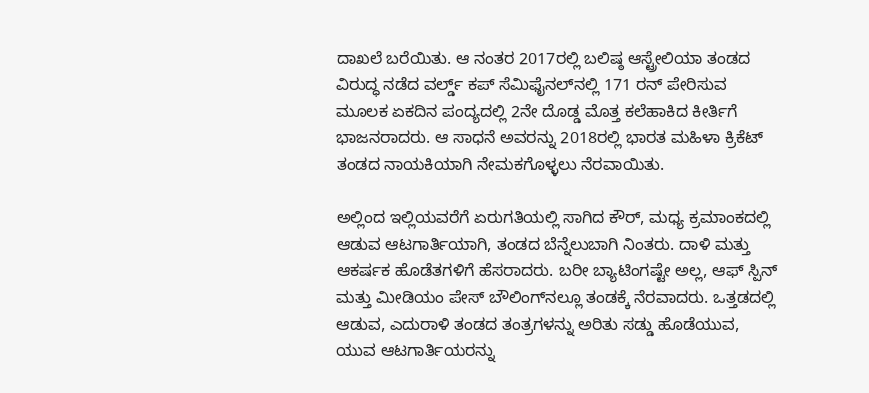ದಾಖಲೆ ಬರೆಯಿತು. ಆ ನಂತರ 2017ರಲ್ಲಿ ಬಲಿಷ್ಠ ಆಸ್ಟ್ರೇಲಿಯಾ ತಂಡದ ವಿರುದ್ಧ ನಡೆದ ವರ್ಲ್ಡ್ ಕಪ್ ಸೆಮಿಫೈನಲ್‌ನಲ್ಲಿ 171 ರನ್ ಪೇರಿಸುವ ಮೂಲಕ ಏಕದಿನ ಪಂದ್ಯದಲ್ಲಿ 2ನೇ ದೊಡ್ಡ ಮೊತ್ತ ಕಲೆಹಾಕಿದ ಕೀರ್ತಿಗೆ ಭಾಜನರಾದರು. ಆ ಸಾಧನೆ ಅವರನ್ನು 2018ರಲ್ಲಿ ಭಾರತ ಮಹಿಳಾ ಕ್ರಿಕೆಟ್ ತಂಡದ ನಾಯಕಿಯಾಗಿ ನೇಮಕಗೊಳ್ಳಲು ನೆರವಾಯಿತು.

ಅಲ್ಲಿಂದ ಇಲ್ಲಿಯವರೆಗೆ ಏರುಗತಿಯಲ್ಲಿ ಸಾಗಿದ ಕೌರ್, ಮಧ್ಯ ಕ್ರಮಾಂಕದಲ್ಲಿ ಆಡುವ ಆಟಗಾರ್ತಿಯಾಗಿ, ತಂಡದ ಬೆನ್ನೆಲುಬಾಗಿ ನಿಂತರು. ದಾಳಿ ಮತ್ತು ಆಕರ್ಷಕ ಹೊಡೆತಗಳಿಗೆ ಹೆಸರಾದರು. ಬರೀ ಬ್ಯಾಟಿಂಗಷ್ಟೇ ಅಲ್ಲ, ಆಫ್ ಸ್ಪಿನ್ ಮತ್ತು ಮೀಡಿಯಂ ಪೇಸ್ ಬೌಲಿಂಗ್‌ನಲ್ಲೂ ತಂಡಕ್ಕೆ ನೆರವಾದರು. ಒತ್ತಡದಲ್ಲಿ ಆಡುವ, ಎದುರಾಳಿ ತಂಡದ ತಂತ್ರಗಳನ್ನು ಅರಿತು ಸಡ್ಡು ಹೊಡೆಯುವ, ಯುವ ಆಟಗಾರ್ತಿಯರನ್ನು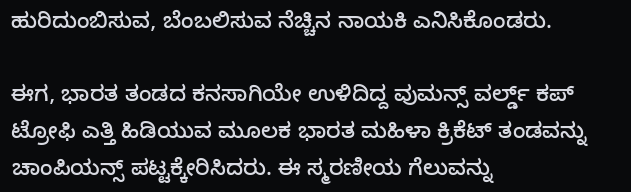ಹುರಿದುಂಬಿಸುವ, ಬೆಂಬಲಿಸುವ ನೆಚ್ಚಿನ ನಾಯಕಿ ಎನಿಸಿಕೊಂಡರು.

ಈಗ, ಭಾರತ ತಂಡದ ಕನಸಾಗಿಯೇ ಉಳಿದಿದ್ದ ವುಮನ್ಸ್ ವರ್ಲ್ಡ್ ಕಪ್ ಟ್ರೋಫಿ ಎತ್ತಿ ಹಿಡಿಯುವ ಮೂಲಕ ಭಾರತ ಮಹಿಳಾ ಕ್ರಿಕೆಟ್ ತಂಡವನ್ನು ಚಾಂಪಿಯನ್ಸ್ ಪಟ್ಟಕ್ಕೇರಿಸಿದರು. ಈ ಸ್ಮರಣೀಯ ಗೆಲುವನ್ನು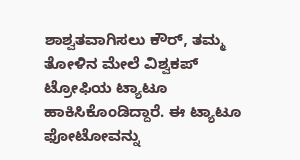ಶಾಶ್ವತವಾಗಿಸಲು ಕೌರ್, ತಮ್ಮ ತೋಳಿನ ಮೇಲೆ ವಿಶ್ವಕಪ್ ಟ್ರೋಫಿಯ ಟ್ಯಾಟೂ ಹಾಕಿಸಿಕೊಂಡಿದ್ದಾರೆ. ಈ ಟ್ಯಾಟೂ ಫೋಟೋವನ್ನು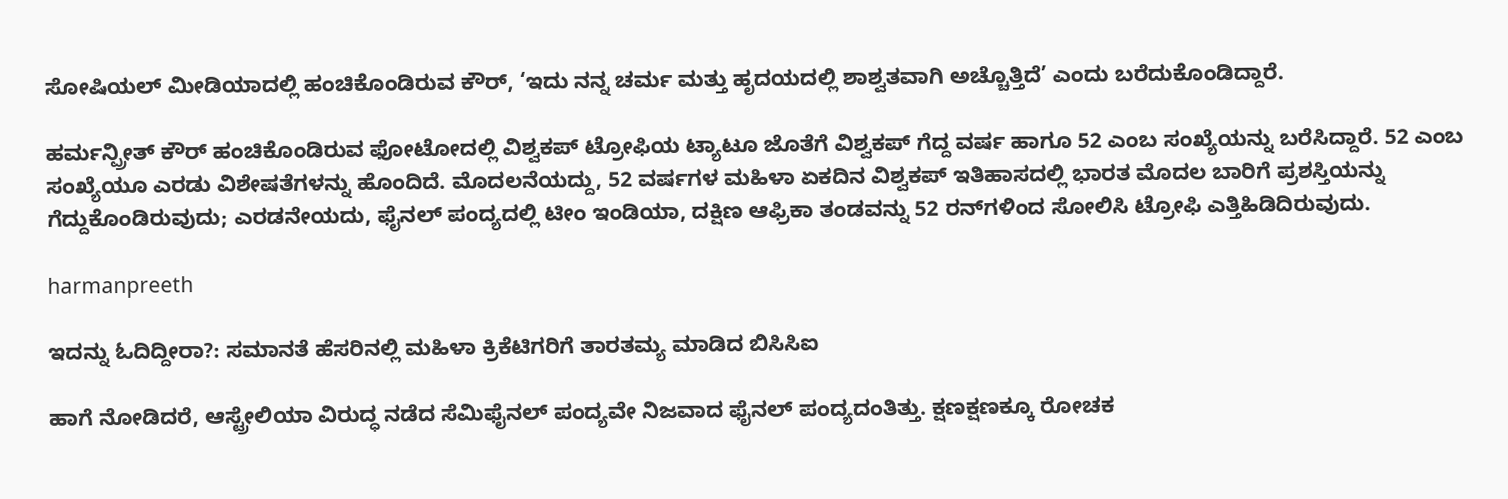ಸೋಷಿಯಲ್ ಮೀಡಿಯಾದಲ್ಲಿ ಹಂಚಿಕೊಂಡಿರುವ ಕೌರ್, ‘ಇದು ನನ್ನ ಚರ್ಮ ಮತ್ತು ಹೃದಯದಲ್ಲಿ ಶಾಶ್ವತವಾಗಿ ಅಚ್ಚೊತ್ತಿದೆ’ ಎಂದು ಬರೆದುಕೊಂಡಿದ್ದಾರೆ.

ಹರ್ಮನ್ಪ್ರೀತ್ ಕೌರ್ ಹಂಚಿಕೊಂಡಿರುವ ಫೋಟೋದಲ್ಲಿ ವಿಶ್ವಕಪ್ ಟ್ರೋಫಿಯ ಟ್ಯಾಟೂ ಜೊತೆಗೆ ವಿಶ್ವಕಪ್ ಗೆದ್ದ ವರ್ಷ ಹಾಗೂ 52 ಎಂಬ ಸಂಖ್ಯೆಯನ್ನು ಬರೆಸಿದ್ದಾರೆ. 52 ಎಂಬ ಸಂಖ್ಯೆಯೂ ಎರಡು ವಿಶೇಷತೆಗಳನ್ನು ಹೊಂದಿದೆ. ಮೊದಲನೆಯದ್ದು, 52 ವರ್ಷಗಳ ಮಹಿಳಾ ಏಕದಿನ ವಿಶ್ವಕಪ್ ಇತಿಹಾಸದಲ್ಲಿ ಭಾರತ ಮೊದಲ ಬಾರಿಗೆ ಪ್ರಶಸ್ತಿಯನ್ನು ಗೆದ್ದುಕೊಂಡಿರುವುದು; ಎರಡನೇಯದು, ಫೈನಲ್ ಪಂದ್ಯದಲ್ಲಿ ಟೀಂ ಇಂಡಿಯಾ, ದಕ್ಷಿಣ ಆಫ್ರಿಕಾ ತಂಡವನ್ನು 52 ರನ್‌ಗಳಿಂದ ಸೋಲಿಸಿ ಟ್ರೋಫಿ ಎತ್ತಿಹಿಡಿದಿರುವುದು.

harmanpreeth

ಇದನ್ನು ಓದಿದ್ದೀರಾ?: ಸಮಾನತೆ ಹೆಸರಿನಲ್ಲಿ ಮಹಿಳಾ ಕ್ರಿಕೆಟಿಗರಿಗೆ ತಾರತಮ್ಯ ಮಾಡಿದ ಬಿಸಿಸಿಐ

ಹಾಗೆ ನೋಡಿದರೆ, ಆಸ್ಟ್ರೇಲಿಯಾ ವಿರುದ್ಧ ನಡೆದ ಸೆಮಿಫೈನಲ್ ಪಂದ್ಯವೇ ನಿಜವಾದ ಫೈನಲ್ ಪಂದ್ಯದಂತಿತ್ತು. ಕ್ಷಣಕ್ಷಣಕ್ಕೂ ರೋಚಕ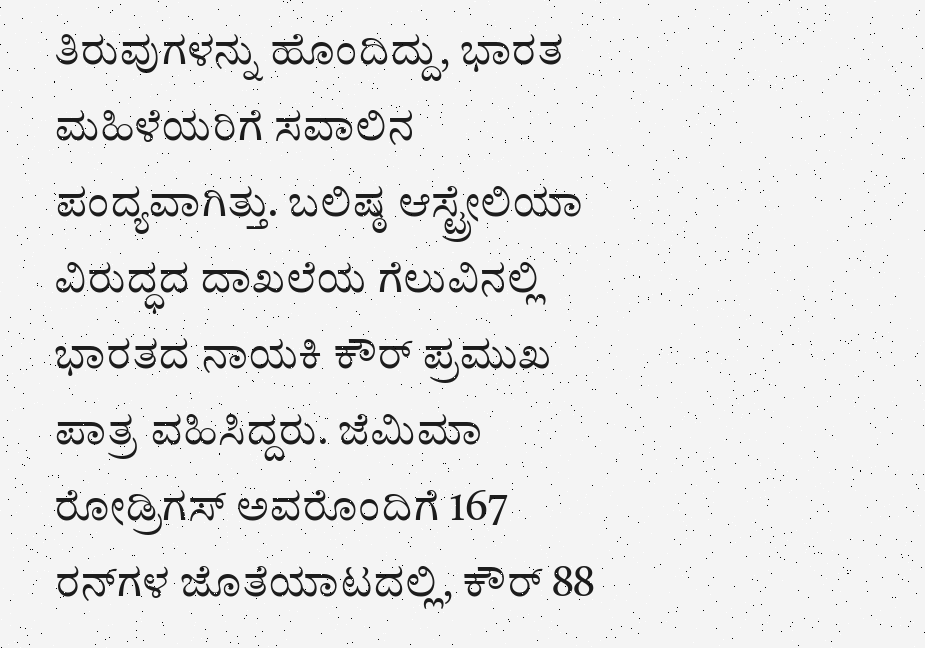ತಿರುವುಗಳನ್ನು ಹೊಂದಿದ್ದು, ಭಾರತ ಮಹಿಳೆಯರಿಗೆ ಸವಾಲಿನ ಪಂದ್ಯವಾಗಿತ್ತು. ಬಲಿಷ್ಠ ಆಸ್ಟ್ರೇಲಿಯಾ ವಿರುದ್ಧದ ದಾಖಲೆಯ ಗೆಲುವಿನಲ್ಲಿ ಭಾರತದ ನಾಯಕಿ ಕೌರ್ ಪ್ರಮುಖ ಪಾತ್ರ ವಹಿಸಿದ್ದರು. ಜೆಮಿಮಾ ರೋಡ್ರಿಗಸ್ ಅವರೊಂದಿಗೆ 167 ರನ್‌ಗಳ ಜೊತೆಯಾಟದಲ್ಲಿ, ಕೌರ್ 88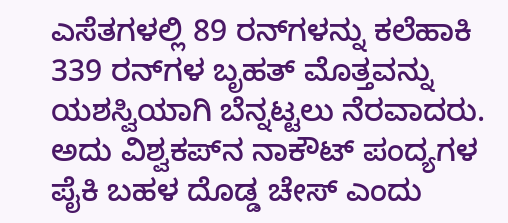ಎಸೆತಗಳಲ್ಲಿ 89 ರನ್‌ಗಳನ್ನು ಕಲೆಹಾಕಿ 339 ರನ್‌ಗಳ ಬೃಹತ್ ಮೊತ್ತವನ್ನು ಯಶಸ್ವಿಯಾಗಿ ಬೆನ್ನಟ್ಟಲು ‍ನೆರವಾದರು. ಅದು ವಿಶ್ವಕಪ್‌ನ ನಾಕೌಟ್ ಪಂದ್ಯಗಳ ಪೈಕಿ ಬಹಳ ದೊಡ್ಡ ಚೇಸ್ ಎಂದು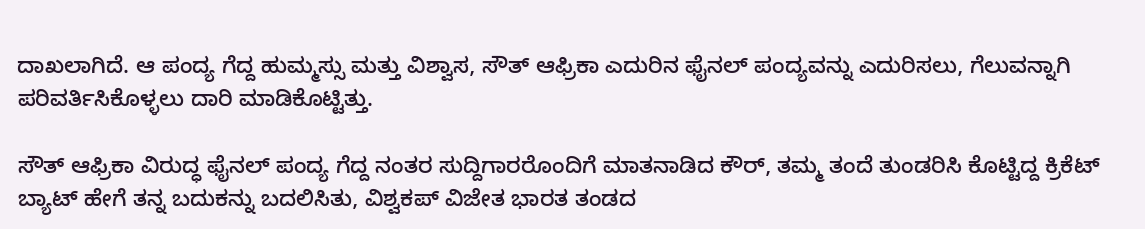ದಾಖಲಾಗಿದೆ. ಆ ಪಂದ್ಯ ಗೆದ್ದ ಹುಮ್ಮಸ್ಸು ಮತ್ತು ವಿಶ್ವಾಸ, ಸೌತ್ ಆಫ್ರಿಕಾ ಎದುರಿನ ಫೈನಲ್ ಪಂದ್ಯವನ್ನು ಎದುರಿಸಲು, ಗೆಲುವನ್ನಾಗಿ ಪರಿವರ್ತಿಸಿಕೊಳ್ಳಲು ದಾರಿ ಮಾಡಿಕೊಟ್ಟಿತ್ತು.

ಸೌತ್ ಆಫ್ರಿಕಾ ವಿರುದ್ಧ ಫೈನಲ್ ಪಂದ್ಯ ಗೆದ್ದ ನಂತರ ಸುದ್ದಿಗಾರರೊಂದಿಗೆ ಮಾತನಾಡಿದ ಕೌರ್, ತಮ್ಮ ತಂದೆ ತುಂಡರಿಸಿ ಕೊಟ್ಟಿದ್ದ ಕ್ರಿಕೆಟ್ ಬ್ಯಾಟ್ ಹೇಗೆ ತನ್ನ ಬದುಕನ್ನು ಬದಲಿಸಿತು, ವಿಶ್ವಕಪ್ ವಿಜೇತ ಭಾರತ ತಂಡದ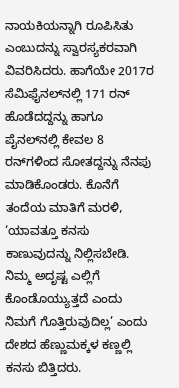ನಾಯಕಿಯನ್ನಾಗಿ ರೂಪಿಸಿತು ಎಂಬುದನ್ನು ಸ್ವಾರಸ್ಯಕರವಾಗಿ ವಿವರಿಸಿದರು. ಹಾಗೆಯೇ 2017ರ ಸೆಮಿಫೈನಲ್‌ನಲ್ಲಿ 171 ರನ್ ಹೊಡೆದದ್ದನ್ನು ಹಾಗೂ ಪೈನಲ್‌ನಲ್ಲಿ ಕೇವಲ 8 ರನ್‌ಗಳಿಂದ ಸೋತದ್ದನ್ನು ನೆನಪು ಮಾಡಿಕೊಂಡರು. ಕೊನೆಗೆ ತಂದೆಯ ಮಾತಿಗೆ ಮರಳಿ, ‘ಯಾವತ್ತೂ ಕನಸು ಕಾಣುವುದನ್ನು ನಿಲ್ಲಿಸಬೇಡಿ. ನಿಮ್ಮ ಅದೃಷ್ಟ ಎಲ್ಲಿಗೆ ಕೊಂಡೊಯ್ಯುತ್ತದೆ ಎಂದು ನಿಮಗೆ ಗೊತ್ತಿರುವುದಿಲ್ಲ’ ಎಂದು ದೇಶದ ಹೆಣ್ಣುಮಕ್ಕಳ ಕಣ್ಣಲ್ಲಿ ಕನಸು ಬಿತ್ತಿದರು.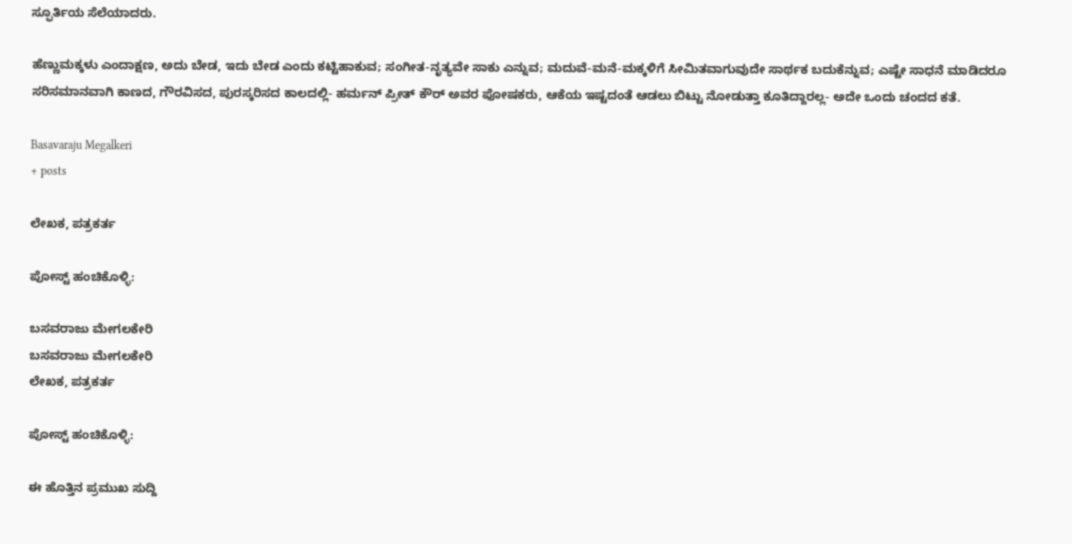ಸ್ಫೂರ್ತಿಯ ಸೆಲೆಯಾದರು.

ಹೆಣ್ಣುಮಕ್ಕಳು ಎಂದಾಕ್ಷಣ, ಅದು ಬೇಡ, ಇದು ಬೇಡ ಎಂದು ಕಟ್ಟಿಹಾಕುವ; ಸಂಗೀತ-ನೃತ್ಯವೇ ಸಾಕು ಎನ್ನುವ; ಮದುವೆ-ಮನೆ-ಮಕ್ಕಳಿಗೆ ಸೀಮಿತವಾಗುವುದೇ ಸಾರ್ಥಕ ಬದುಕೆನ್ನುವ; ಎಷ್ಟೇ ಸಾಧನೆ ಮಾಡಿದರೂ ಸರಿಸಮಾನವಾಗಿ ಕಾಣದ, ಗೌರವಿಸದ, ಪುರಸ್ಕರಿಸದ ಕಾಲದಲ್ಲಿ- ಹರ್ಮನ್ ಪ್ರೀತ್ ಕೌರ್ ಅವರ ಪೋಷಕರು, ಆಕೆಯ ಇಷ್ಟದಂತೆ ಆಡಲು ಬಿಟ್ಟು ನೋಡುತ್ತಾ ಕೂತಿದ್ದಾರಲ್ಲ- ಅದೇ ಒಂದು ಚಂದದ ಕತೆ.

Basavaraju Megalkeri
+ posts

ಲೇಖಕ, ಪತ್ರಕರ್ತ

ಪೋಸ್ಟ್ ಹಂಚಿಕೊಳ್ಳಿ:

ಬಸವರಾಜು ಮೇಗಲಕೇರಿ
ಬಸವರಾಜು ಮೇಗಲಕೇರಿ
ಲೇಖಕ, ಪತ್ರಕರ್ತ

ಪೋಸ್ಟ್ ಹಂಚಿಕೊಳ್ಳಿ:

ಈ ಹೊತ್ತಿನ ಪ್ರಮುಖ ಸುದ್ದಿ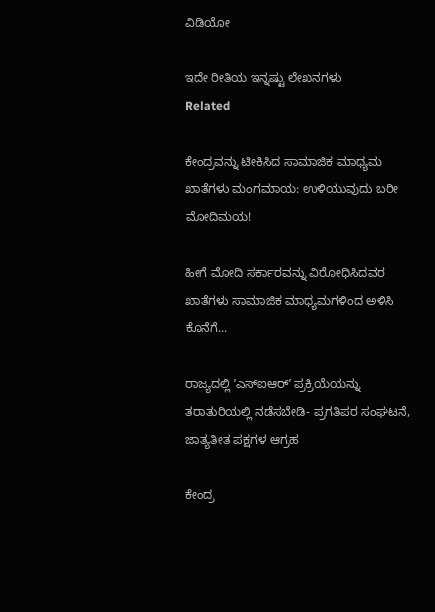ವಿಡಿಯೋ

ಇದೇ ರೀತಿಯ ಇನ್ನಷ್ಟು ಲೇಖನಗಳು
Related

ಕೇಂದ್ರವನ್ನು ಟೀಕಿಸಿದ ಸಾಮಾಜಿಕ ಮಾಧ್ಯಮ ಖಾತೆಗಳು ಮಂಗಮಾಯ: ಉಳಿಯುವುದು ಬರೀ ಮೋದಿಮಯ!

ಹೀಗೆ ಮೋದಿ ಸರ್ಕಾರವನ್ನು ವಿರೋಧಿಸಿದವರ ಖಾತೆಗಳು ಸಾಮಾಜಿಕ ಮಾಧ್ಯಮಗಳಿಂದ ಅಳಿಸಿ ಕೊನೆಗೆ...

ರಾಜ್ಯದಲ್ಲಿ ʼಎಸ್‌ಐಆರ್ʼ ಪ್ರಕ್ರಿಯೆಯನ್ನು ತರಾತುರಿಯಲ್ಲಿ ನಡೆಸಬೇಡಿ- ಪ್ರಗತಿಪರ ಸಂಘಟನೆ, ಜಾತ್ಯತೀತ ಪಕ್ಷಗಳ ಆಗ್ರಹ

ಕೇಂದ್ರ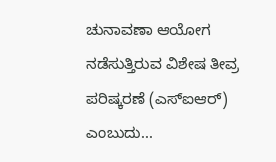ಚುನಾವಣಾ ಆಯೋಗ ನಡೆಸುತ್ತಿರುವ ವಿಶೇಷ ತೀವ್ರ ಪರಿಷ್ಕರಣೆ (ಎಸ್‌ಐಆರ್) ಎಂಬುದು...